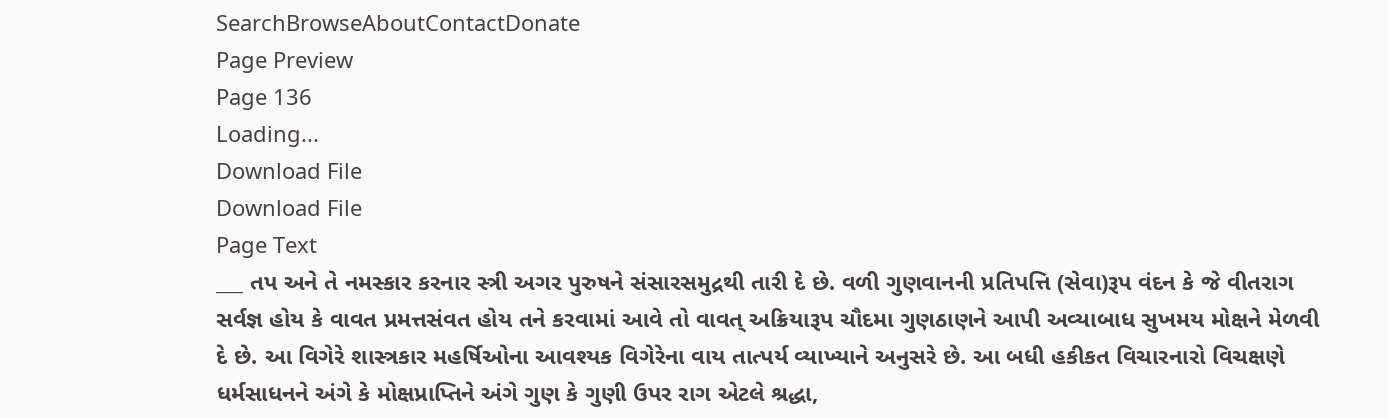SearchBrowseAboutContactDonate
Page Preview
Page 136
Loading...
Download File
Download File
Page Text
___ તપ અને તે નમસ્કાર કરનાર સ્ત્રી અગર પુરુષને સંસારસમુદ્રથી તારી દે છે. વળી ગુણવાનની પ્રતિપત્તિ (સેવા)રૂપ વંદન કે જે વીતરાગ સર્વજ્ઞ હોય કે વાવત પ્રમત્તસંવત હોય તને કરવામાં આવે તો વાવત્ અક્રિયારૂપ ચૌદમા ગુણઠાણને આપી અવ્યાબાધ સુખમય મોક્ષને મેળવી દે છે. આ વિગેરે શાસ્ત્રકાર મહર્ષિઓના આવશ્યક વિગેરેના વાય તાત્પર્ય વ્યાખ્યાને અનુસરે છે. આ બધી હકીકત વિચારનારો વિચક્ષણે ધર્મસાધનને અંગે કે મોક્ષપ્રાપ્તિને અંગે ગુણ કે ગુણી ઉપર રાગ એટલે શ્રદ્ધા,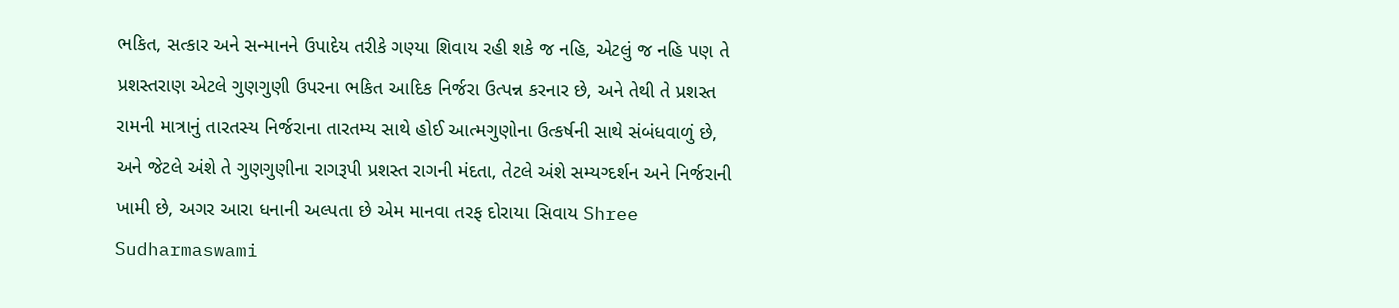ભકિત, સત્કાર અને સન્માનને ઉપાદેય તરીકે ગણ્યા શિવાય રહી શકે જ નહિ, એટલું જ નહિ પણ તે પ્રશસ્તરાણ એટલે ગુણગુણી ઉપરના ભકિત આદિક નિર્જરા ઉત્પન્ન કરનાર છે, અને તેથી તે પ્રશસ્ત રામની માત્રાનું તારતસ્ય નિર્જરાના તારતમ્ય સાથે હોઈ આત્મગુણોના ઉત્કર્ષની સાથે સંબંધવાળું છે, અને જેટલે અંશે તે ગુણગુણીના રાગરૂપી પ્રશસ્ત રાગની મંદતા, તેટલે અંશે સમ્યગ્દર્શન અને નિર્જરાની ખામી છે, અગર આરા ધનાની અલ્પતા છે એમ માનવા તરફ દોરાયા સિવાય Shree Sudharmaswami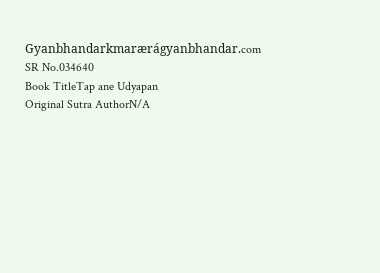Gyanbhandarkmarærágyanbhandar.com
SR No.034640
Book TitleTap ane Udyapan
Original Sutra AuthorN/A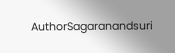AuthorSagaranandsuri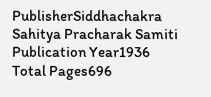PublisherSiddhachakra Sahitya Pracharak Samiti
Publication Year1936
Total Pages696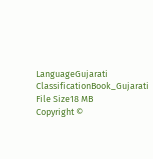LanguageGujarati
ClassificationBook_Gujarati
File Size18 MB
Copyright ©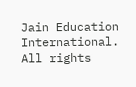Jain Education International. All rights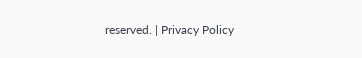reserved. | Privacy Policy